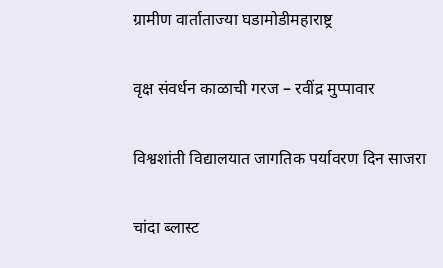ग्रामीण वार्ताताज्या घडामोडीमहाराष्ट्र

वृक्ष संवर्धन काळाची गरज – रवींद्र मुप्पावार

विश्वशांती विद्यालयात जागतिक पर्यावरण दिन साजरा

चांदा ब्लास्ट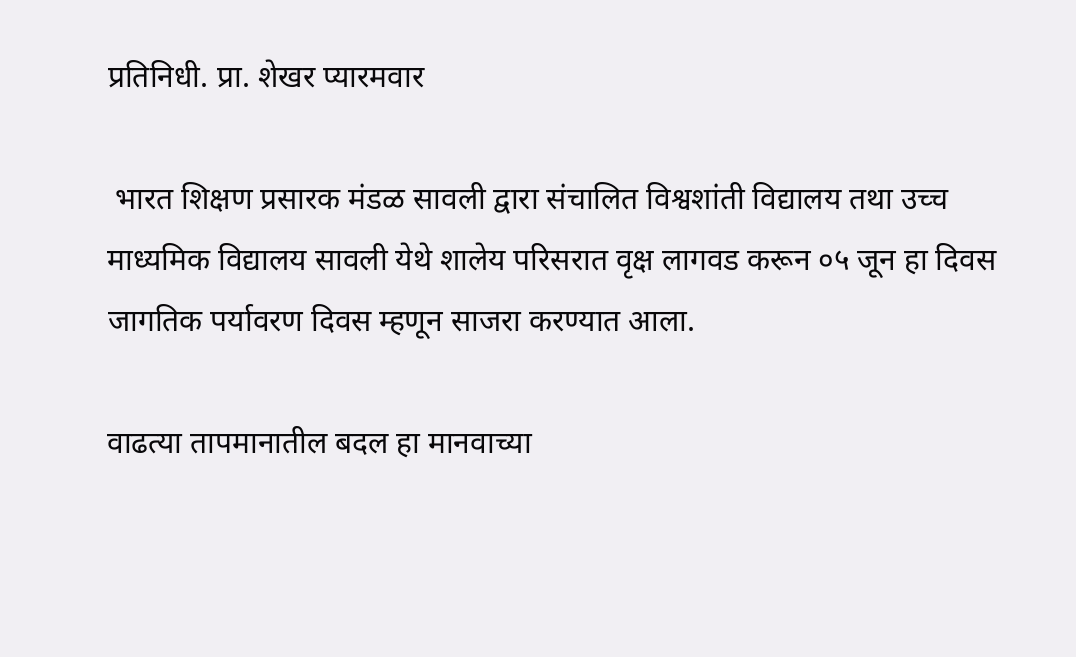प्रतिनिधी. प्रा. शेखर प्यारमवार

 भारत शिक्षण प्रसारक मंडळ सावली द्वारा संचालित विश्वशांती विद्यालय तथा उच्च माध्यमिक विद्यालय सावली येथे शालेय परिसरात वृक्ष लागवड करून ०५ जून हा दिवस जागतिक पर्यावरण दिवस म्हणून साजरा करण्यात आला.

वाढत्या तापमानातील बदल हा मानवाच्या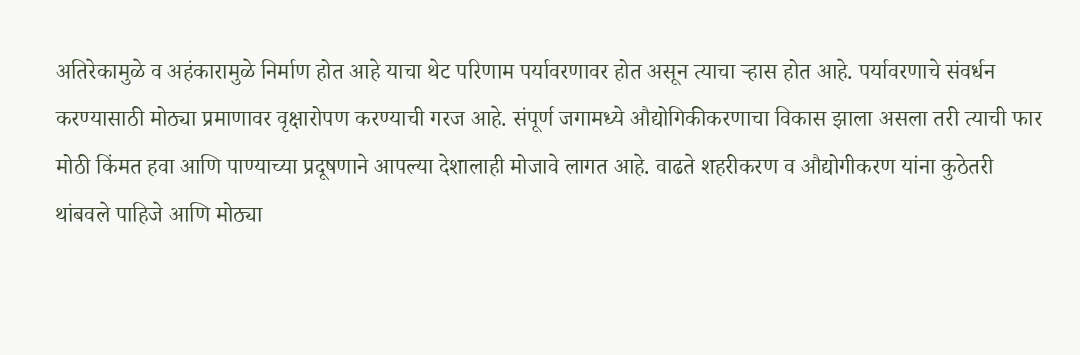अतिरेकामुळे व अहंकारामुळे निर्माण होत आहे याचा थेट परिणाम पर्यावरणावर होत असून त्याचा ऱ्हास होत आहे. पर्यावरणाचे संवर्धन करण्यासाठी मोठ्या प्रमाणावर वृक्षारोपण करण्याची गरज आहे. संपूर्ण जगामध्ये औद्योगिकीकरणाचा विकास झाला असला तरी त्याची फार मोठी किंमत हवा आणि पाण्याच्या प्रदूषणाने आपल्या देशालाही मोजावे लागत आहे. वाढते शहरीकरण व औद्योगीकरण यांना कुठेतरी थांबवले पाहिजे आणि मोठ्या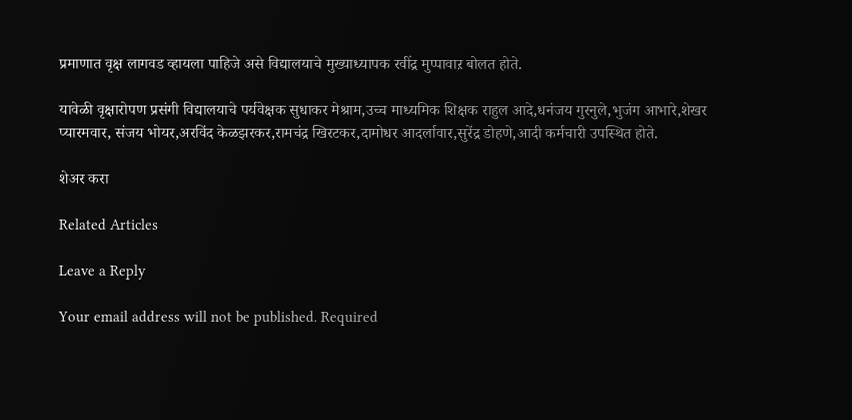प्रमाणात वृक्ष लागवड व्हायला पाहिजे असे विद्यालयाचे मुख्याध्यापक रवींद्र मुप्पावाऱ बोलत होते.

यावेळी वृक्षारोपण प्रसंगी विद्यालयाचे पर्यवेक्षक सुधाकर मेश्राम,उच्च माध्यमिक शिक्षक राहुल आदे,धनंजय गुरनुले,भुजंग आभारे,शेखर प्यारमवार, संजय भोयर,अरविंद केळझरकर,रामचंद्र खिरटकर,दामोधर आदर्लावार,सुरेंद्र डोहणे,आदी कर्मचारी उपस्थित होते.

शेअर करा

Related Articles

Leave a Reply

Your email address will not be published. Required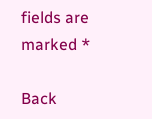fields are marked *

Back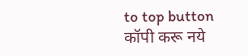to top button
कॉपी करू नये